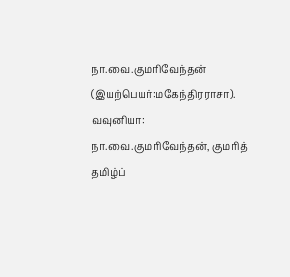நா.வை.குமரிவேந்தன் (இயற்பெயர்:மகேந்திரராசா). வவுனியா: நா.வை.குமரிவேந்தன், குமரித் தமிழ்ப்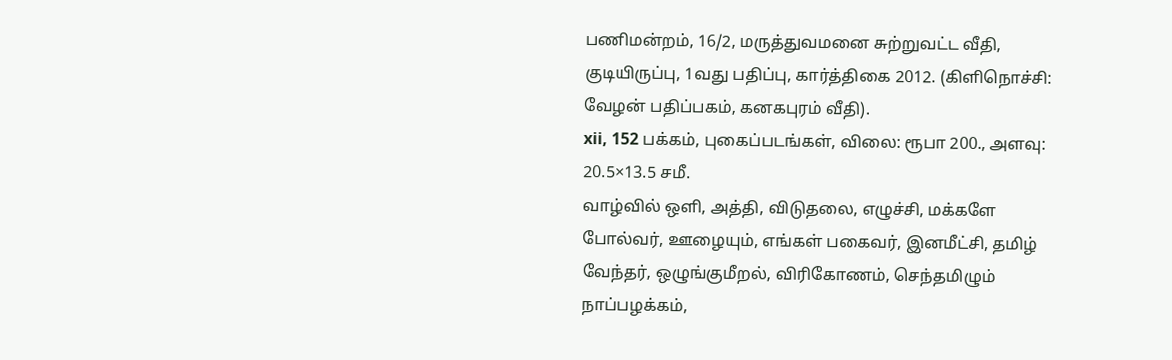பணிமன்றம், 16/2, மருத்துவமனை சுற்றுவட்ட வீதி, குடியிருப்பு, 1வது பதிப்பு, கார்த்திகை 2012. (கிளிநொச்சி: வேழன் பதிப்பகம், கனகபுரம் வீதி).
xii, 152 பக்கம், புகைப்படங்கள், விலை: ரூபா 200., அளவு: 20.5×13.5 சமீ.
வாழ்வில் ஒளி, அத்தி, விடுதலை, எழுச்சி, மக்களே போல்வர், ஊழையும், எங்கள் பகைவர், இனமீட்சி, தமிழ் வேந்தர், ஒழுங்குமீறல், விரிகோணம், செந்தமிழும் நாப்பழக்கம்,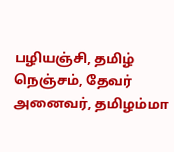பழியஞ்சி, தமிழ் நெஞ்சம், தேவர் அனைவர், தமிழம்மா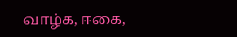வாழ்க, ஈகை,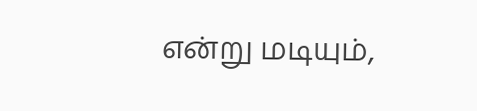என்று மடியும்,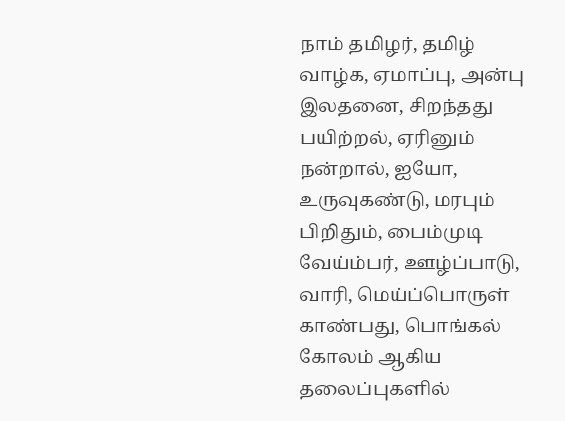நாம் தமிழர், தமிழ் வாழ்க, ஏமாப்பு, அன்பு இலதனை, சிறந்தது பயிற்றல், ஏரினும் நன்றால், ஐயோ, உருவுகண்டு, மரபும் பிறிதும், பைம்முடி வேய்ம்பர், ஊழ்ப்பாடு, வாரி, மெய்ப்பொருள் காண்பது, பொங்கல் கோலம் ஆகிய தலைப்புகளில்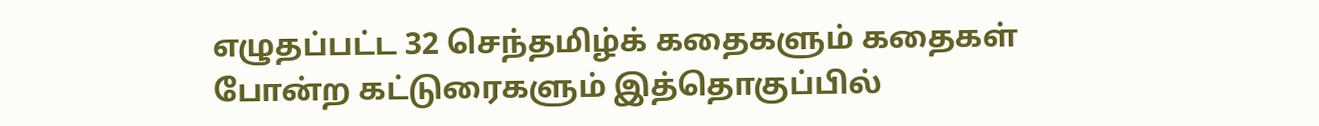எழுதப்பட்ட 32 செந்தமிழ்க் கதைகளும் கதைகள் போன்ற கட்டுரைகளும் இத்தொகுப்பில்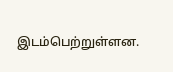இடம்பெற்றுள்ளன.